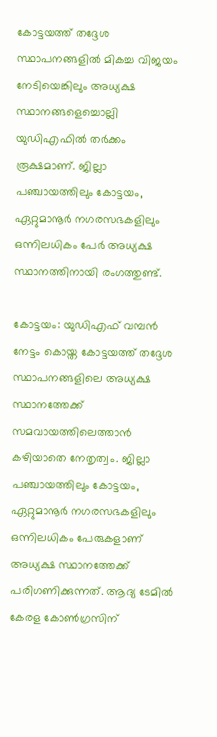കോട്ടയത്ത് തദ്ദേശ സ്ഥാപനങ്ങളിൽ മികച്ച വിജയം നേടിയെങ്കിലും അധ്യക്ഷ സ്ഥാനങ്ങളെച്ചൊല്ലി യുഡിഎഫിൽ തർക്കം രൂക്ഷമാണ്. ജില്ലാ പഞ്ചായത്തിലും കോട്ടയം, ഏറ്റുമാനൂർ നഗരസഭകളിലും ഒന്നിലധികം പേർ അധ്യക്ഷ സ്ഥാനത്തിനായി രംഗത്തുണ്ട്.

കോട്ടയം: യുഡിഎഫ് വമ്പൻ നേട്ടം കൊയ്ത കോട്ടയത്ത് തദ്ദേശ സ്ഥാപനങ്ങളിലെ അധ്യക്ഷ സ്ഥാനത്തേക്ക് സമവായത്തിലെത്താൻ കഴിയാതെ നേതൃത്വം. ജില്ലാ പഞ്ചായത്തിലും കോട്ടയം, ഏറ്റുമാനൂർ നഗരസഭകളിലും ഒന്നിലധികം പേരുകളാണ് അധ്യക്ഷ സ്ഥാനത്തേക്ക് പരിഗണിക്കുന്നത്. ആദ്യ ടേമിൽ കേരള കോൺഗ്രസിന്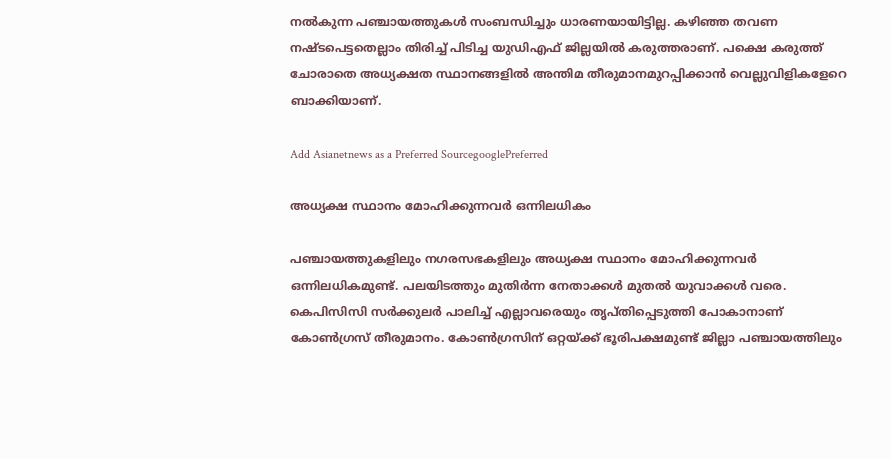നൽകുന്ന പഞ്ചായത്തുകൾ സംബന്ധിച്ചും ധാരണയായിട്ടില്ല. കഴിഞ്ഞ തവണ നഷ്ടപെട്ടതെല്ലാം തിരിച്ച് പിടിച്ച യുഡിഎഫ് ജില്ലയിൽ കരുത്തരാണ്. പക്ഷെ കരുത്ത് ചോരാതെ അധ്യക്ഷത സ്ഥാനങ്ങളിൽ അന്തിമ തീരുമാനമുറപ്പിക്കാൻ വെല്ലുവിളികളേറെ ബാക്കിയാണ്.

Add Asianetnews as a Preferred SourcegooglePreferred

അധ്യക്ഷ സ്ഥാനം മോഹിക്കുന്നവർ ഒന്നിലധികം

പഞ്ചായത്തുകളിലും നഗരസഭകളിലും അധ്യക്ഷ സ്ഥാനം മോഹിക്കുന്നവർ ഒന്നിലധികമുണ്ട്. പലയിടത്തും മുതിർന്ന നേതാക്കൾ മുതൽ യുവാക്കൾ വരെ. കെപിസിസി സർക്കുലർ പാലിച്ച് എല്ലാവരെയും തൃപ്തിപ്പെടുത്തി പോകാനാണ് കോൺഗ്രസ് തീരുമാനം. കോൺഗ്രസിന് ഒറ്റയ്ക്ക് ഭൂരിപക്ഷമുണ്ട് ജില്ലാ പഞ്ചായത്തിലും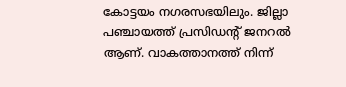കോട്ടയം നഗരസഭയിലും. ജില്ലാ പഞ്ചായത്ത് പ്രസിഡന്‍റ് ജനറൽ ആണ്. വാകത്താനത്ത് നിന്ന്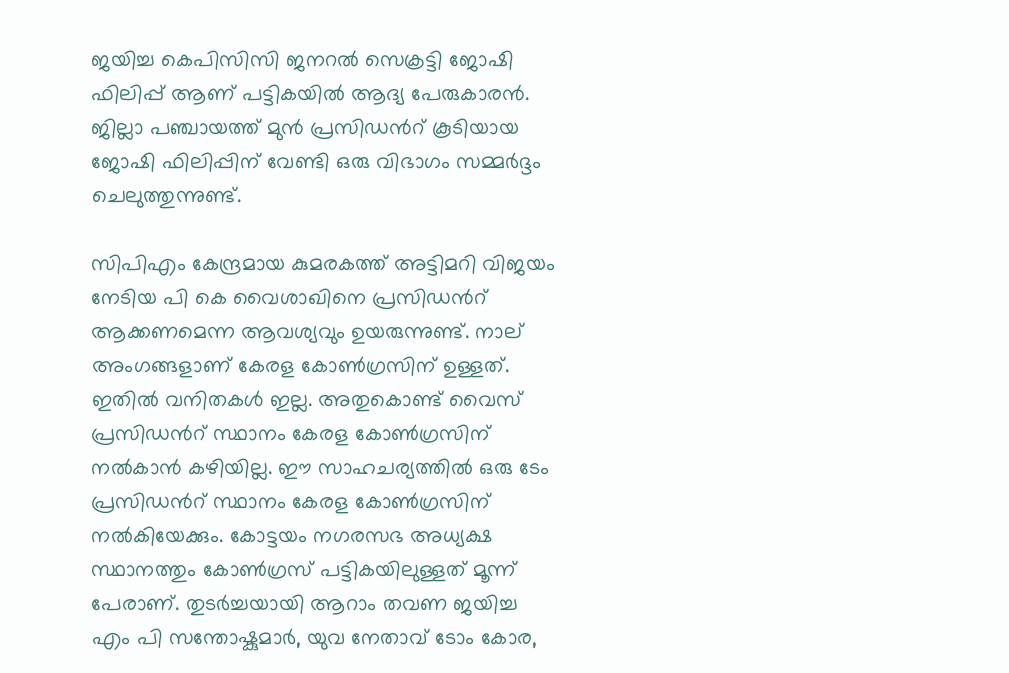ജയിച്ച കെപിസിസി ജനറൽ സെക്രട്ടി ജോഷി ഫിലിപ്പ് ആണ് പട്ടികയിൽ ആദ്യ പേരുകാരൻ. ജില്ലാ പഞ്ചായത്ത് മുൻ പ്രസിഡന്‍റ് കൂടിയായ ജോഷി ഫിലിപ്പിന് വേണ്ടി ഒരു വിഭാഗം സമ്മർദ്ദം ചെലുത്തുന്നുണ്ട്.

സിപിഎം കേന്ദ്രമായ കുമരകത്ത് അട്ടിമറി വിജയം നേടിയ പി കെ വൈശാഖിനെ പ്രസിഡന്‍റ് ആക്കണമെന്ന ആവശ്യവും ഉയരുന്നുണ്ട്. നാല് അംഗങ്ങളാണ് കേരള കോൺഗ്രസിന് ഉള്ളത്. ഇതിൽ വനിതകൾ ഇല്ല. അതുകൊണ്ട് വൈസ് പ്രസിഡന്‍റ് സ്ഥാനം കേരള കോൺഗ്രസിന് നൽകാൻ കഴിയില്ല. ഈ സാഹചര്യത്തിൽ ഒരു ടേം പ്രസിഡന്‍റ് സ്ഥാനം കേരള കോൺഗ്രസിന് നൽകിയേക്കും. കോട്ടയം നഗരസഭ അധ്യക്ഷ സ്ഥാനത്തും കോൺഗ്രസ് പട്ടികയിലുള്ളത് മൂന്ന് പേരാണ്. തുടർച്ചയായി ആറാം തവണ ജയിച്ച എം പി സന്തോഷ്കുമാർ, യുവ നേതാവ് ടോം കോര,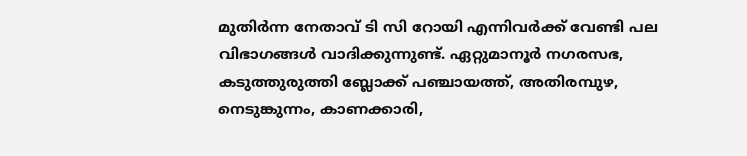മുതിർന്ന നേതാവ് ടി സി റോയി എന്നിവർക്ക് വേണ്ടി പല വിഭാഗങ്ങൾ വാദിക്കുന്നുണ്ട്. ഏറ്റുമാനൂർ നഗരസഭ, കടുത്തുരുത്തി ബ്ലോക്ക് പഞ്ചായത്ത്, അതിരമ്പുഴ, നെടുങ്കുന്നം, കാണക്കാരി,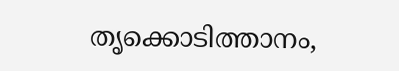തൃക്കൊടിത്താനം,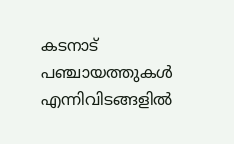കടനാട് പഞ്ചായത്തുകൾ എന്നിവിടങ്ങളിൽ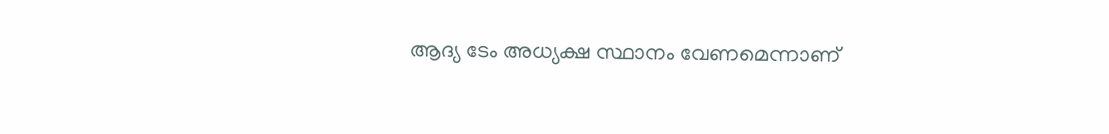ആദ്യ ടേം അധ്യക്ഷ സ്ഥാനം വേണമെന്നാണ്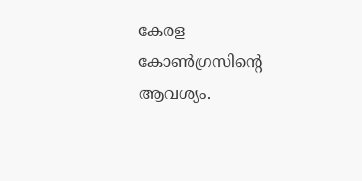കേരള കോൺഗ്രസിന്‍റെ ആവശ്യം.